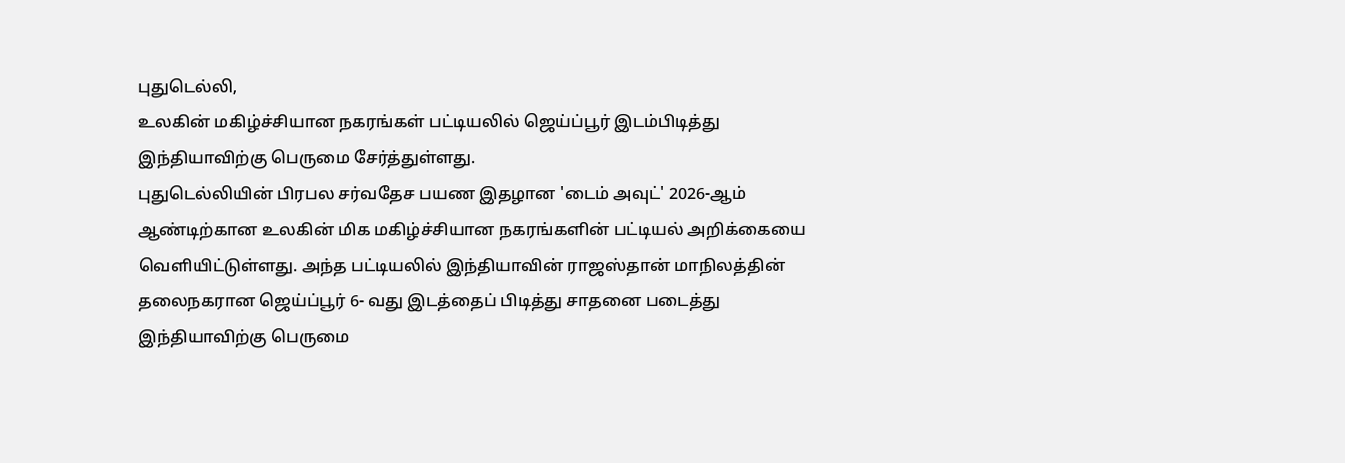புதுடெல்லி,
உலகின் மகிழ்ச்சியான நகரங்கள் பட்டியலில் ஜெய்ப்பூர் இடம்பிடித்து இந்தியாவிற்கு பெருமை சேர்த்துள்ளது.
புதுடெல்லியின் பிரபல சர்வதேச பயண இதழான 'டைம் அவுட்' 2026-ஆம் ஆண்டிற்கான உலகின் மிக மகிழ்ச்சியான நகரங்களின் பட்டியல் அறிக்கையை வெளியிட்டுள்ளது. அந்த பட்டியலில் இந்தியாவின் ராஜஸ்தான் மாநிலத்தின் தலைநகரான ஜெய்ப்பூர் 6- வது இடத்தைப் பிடித்து சாதனை படைத்து இந்தியாவிற்கு பெருமை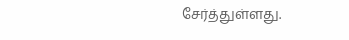சேர்த்துள்ளது.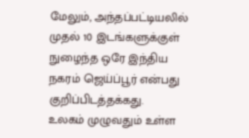மேலும், அந்தப்பட்டியலில் முதல் 10 இடங்களுக்குள் நுழைந்த ஒரே இந்திய நகரம் ஜெய்ப்பூர் என்பது குறிப்பிடத்தக்கது.
உலகம் முழுவதும் உள்ள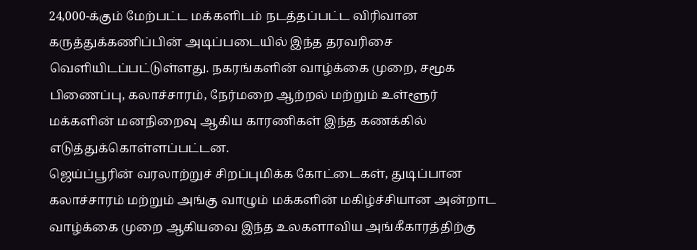24,000-க்கும் மேற்பட்ட மக்களிடம் நடத்தப்பட்ட விரிவான கருத்துக்கணிப்பின் அடிப்படையில் இந்த தரவரிசை வெளியிடப்பட்டுள்ளது. நகரங்களின் வாழ்க்கை முறை, சமூக பிணைப்பு, கலாச்சாரம், நேர்மறை ஆற்றல் மற்றும் உள்ளூர் மக்களின் மனநிறைவு ஆகிய காரணிகள் இந்த கணக்கில் எடுத்துக்கொள்ளப்பட்டன.
ஜெய்ப்பூரின் வரலாற்றுச் சிறப்புமிக்க கோட்டைகள், துடிப்பான கலாச்சாரம் மற்றும் அங்கு வாழும் மக்களின் மகிழ்ச்சியான அன்றாட வாழ்க்கை முறை ஆகியவை இந்த உலகளாவிய அங்கீகாரத்திற்கு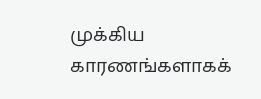முக்கிய காரணங்களாகக்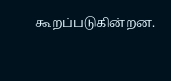கூறப்படுகின்றன.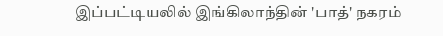இப்பட்டியலில் இங்கிலாந்தின் 'பாத்' நகரம்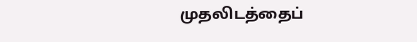முதலிடத்தைப்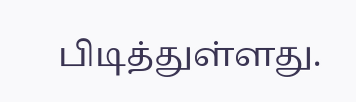பிடித்துள்ளது.